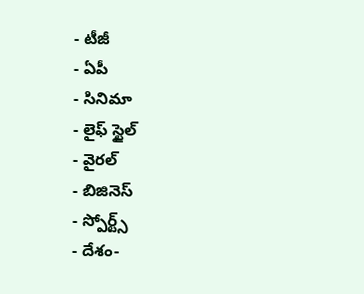- టీజీ
- ఏపీ
- సినిమా
- లైఫ్ స్టైల్
- వైరల్
- బిజినెస్
- స్పోర్ట్స్
- దేశం-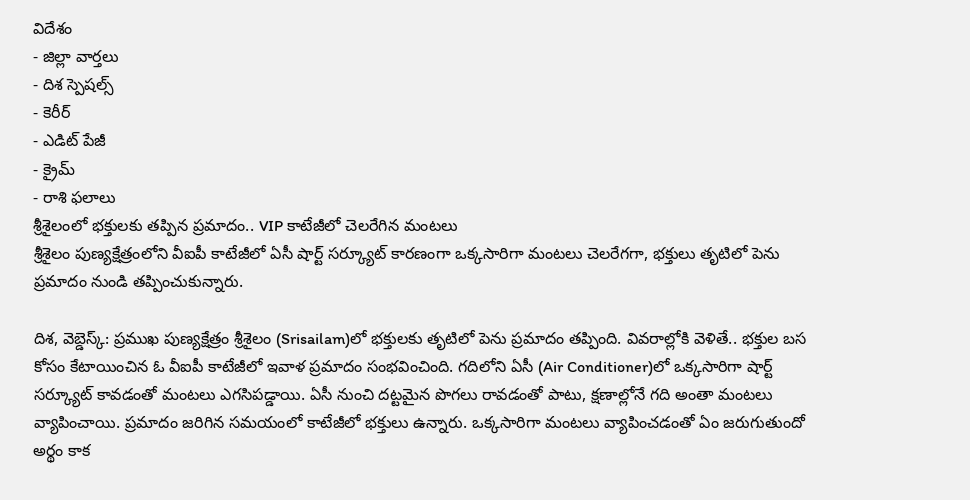విదేశం
- జిల్లా వార్తలు
- దిశ స్పెషల్స్
- కెరీర్
- ఎడిట్ పేజీ
- క్రైమ్
- రాశి ఫలాలు
శ్రీశైలంలో భక్తులకు తప్పిన ప్రమాదం.. VIP కాటేజీలో చెలరేగిన మంటలు
శ్రీశైలం పుణ్యక్షేత్రంలోని వీఐపీ కాటేజీలో ఏసీ షార్ట్ సర్క్యూట్ కారణంగా ఒక్కసారిగా మంటలు చెలరేగగా, భక్తులు తృటిలో పెను ప్రమాదం నుండి తప్పించుకున్నారు.

దిశ, వెబ్డెస్క్: ప్రముఖ పుణ్యక్షేత్రం శ్రీశైలం (Srisailam)లో భక్తులకు తృటిలో పెను ప్రమాదం తప్పింది. వివరాల్లోకి వెళితే.. భక్తుల బస కోసం కేటాయించిన ఓ వీఐపీ కాటేజీలో ఇవాళ ప్రమాదం సంభవించింది. గదిలోని ఏసీ (Air Conditioner)లో ఒక్కసారిగా షార్ట్ సర్క్యూట్ కావడంతో మంటలు ఎగసిపడ్డాయి. ఏసీ నుంచి దట్టమైన పొగలు రావడంతో పాటు, క్షణాల్లోనే గది అంతా మంటలు వ్యాపించాయి. ప్రమాదం జరిగిన సమయంలో కాటేజీలో భక్తులు ఉన్నారు. ఒక్కసారిగా మంటలు వ్యాపించడంతో ఏం జరుగుతుందో అర్థం కాక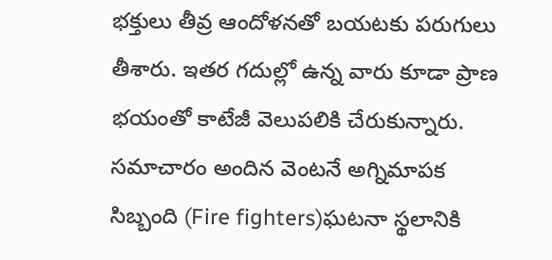భక్తులు తీవ్ర ఆందోళనతో బయటకు పరుగులు తీశారు. ఇతర గదుల్లో ఉన్న వారు కూడా ప్రాణ భయంతో కాటేజీ వెలుపలికి చేరుకున్నారు.
సమాచారం అందిన వెంటనే అగ్నిమాపక సిబ్బంది (Fire fighters)ఘటనా స్థలానికి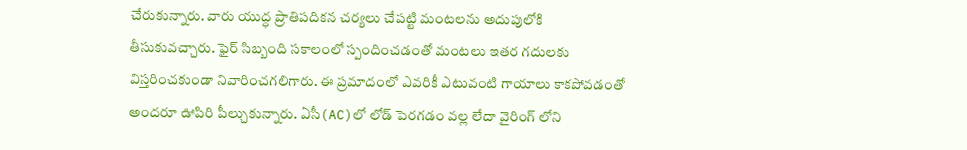చేరుకున్నారు. వారు యుద్ధ ప్రాతిపదికన చర్యలు చేపట్టి మంటలను అదుపులోకి తీసుకువచ్చారు. ఫైర్ సిబ్బంది సకాలంలో స్పందించడంతో మంటలు ఇతర గదులకు విస్తరించకుండా నివారించగలిగారు. ఈ ప్రమాదంలో ఎవరికీ ఎటువంటి గాయాలు కాకపోవడంతో అందరూ ఊపిరి పీల్చుకున్నారు. ఏసీ(AC)లో లోడ్ పెరగడం వల్ల లేదా వైరింగ్ లోని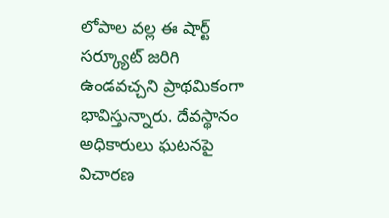లోపాల వల్ల ఈ షార్ట్ సర్క్యూట్ జరిగి ఉండవచ్చని ప్రాథమికంగా భావిస్తున్నారు. దేవస్థానం అధికారులు ఘటనపై విచారణ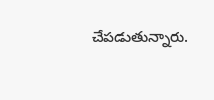చేపడుతున్నారు.